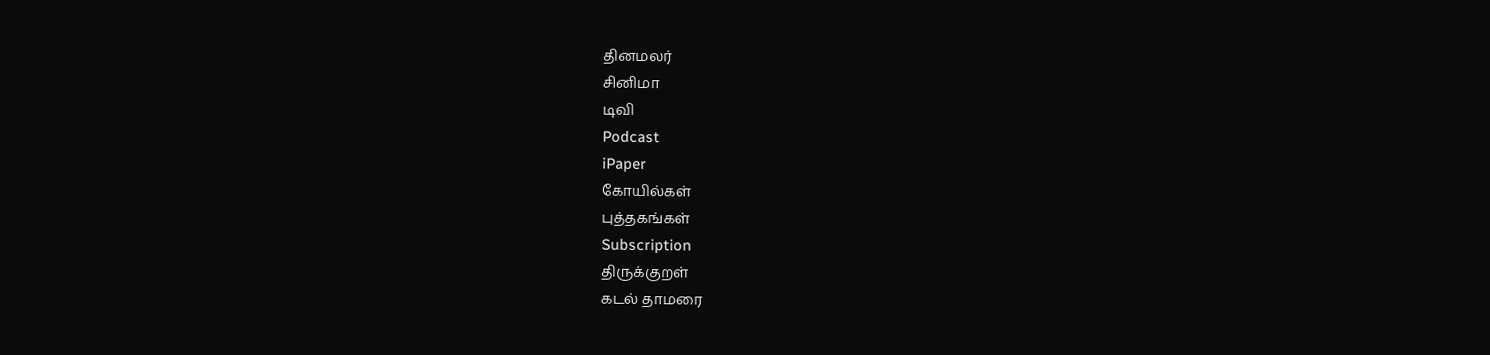தினமலர்
சினிமா
டிவி
Podcast
iPaper
கோயில்கள்
புத்தகங்கள்
Subscription
திருக்குறள்
கடல் தாமரை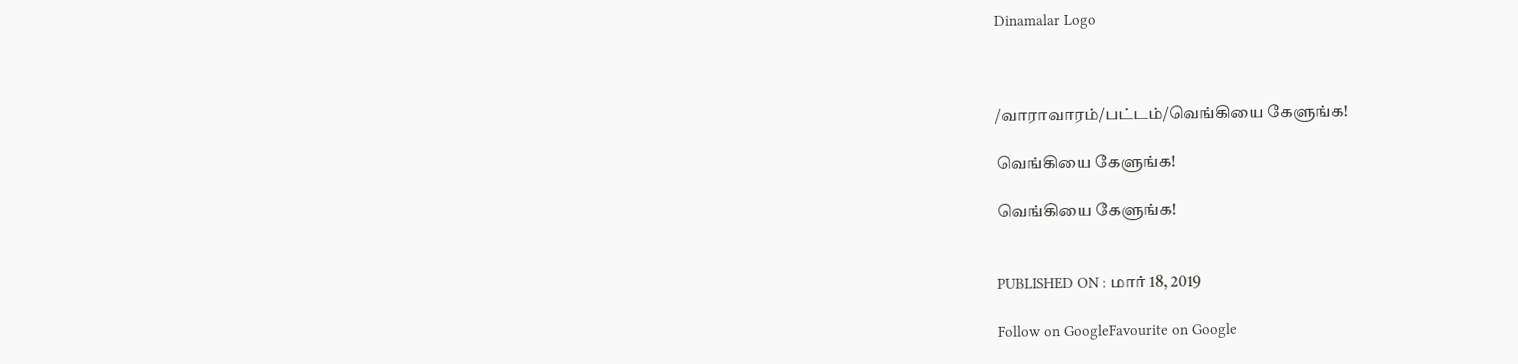Dinamalar Logo



/வாராவாரம்/பட்டம்/வெங்கியை கேளுங்க!

வெங்கியை கேளுங்க!

வெங்கியை கேளுங்க!


PUBLISHED ON : மார் 18, 2019

Follow on GoogleFavourite on Google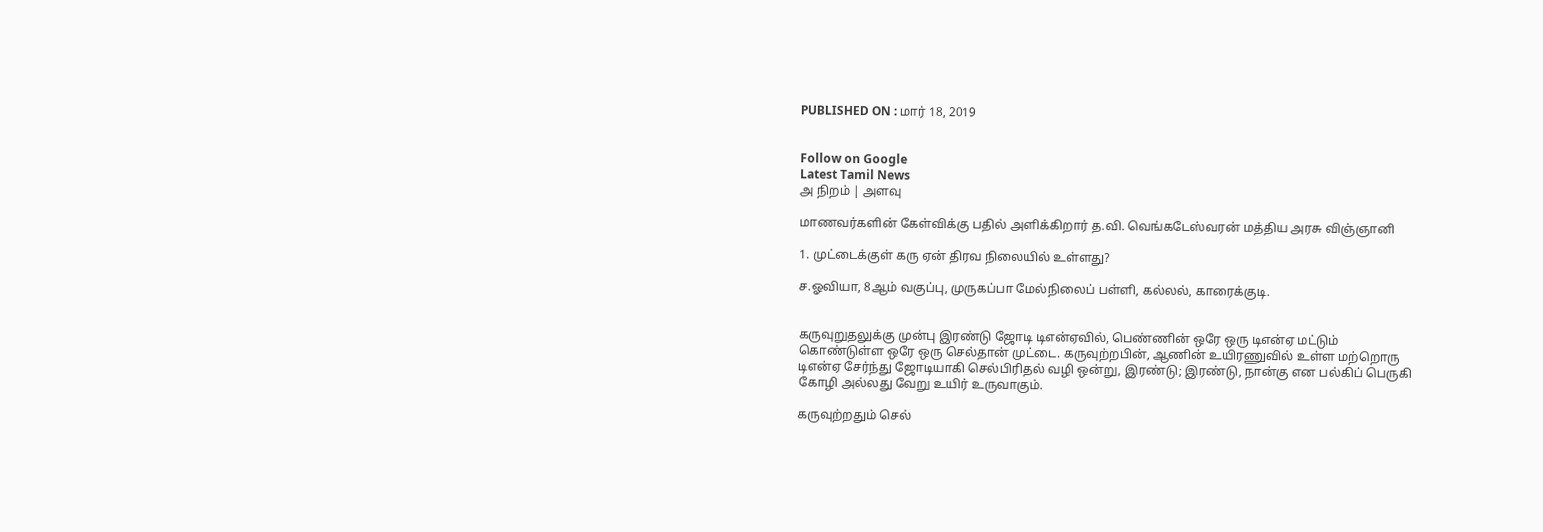PUBLISHED ON : மார் 18, 2019


Follow on Google
Latest Tamil News
அ நிறம் | அளவு

மாணவர்களின் கேள்விக்கு பதில் அளிக்கிறார் த.வி. வெங்கடேஸ்வரன் மத்திய அரசு விஞ்ஞானி

1. முட்டைக்குள் கரு ஏன் திரவ நிலையில் உள்ளது?

ச.ஓவியா, 8ஆம் வகுப்பு, முருகப்பா மேல்நிலைப் பள்ளி, கல்லல், காரைக்குடி.


கருவுறுதலுக்கு முன்பு இரண்டு ஜோடி டிஎன்ஏவில், பெண்ணின் ஒரே ஒரு டிஎன்ஏ மட்டும் கொண்டுள்ள ஒரே ஒரு செல்தான் முட்டை. கருவுற்றபின், ஆணின் உயிரணுவில் உள்ள மற்றொரு டிஎன்ஏ சேர்ந்து ஜோடியாகி செல்பிரிதல் வழி ஒன்று, இரண்டு; இரண்டு, நான்கு என பல்கிப் பெருகி கோழி அல்லது வேறு உயிர் உருவாகும்.

கருவுற்றதும் செல்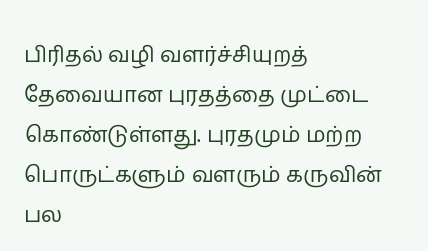பிரிதல் வழி வளர்ச்சியுறத் தேவையான புரதத்தை முட்டை கொண்டுள்ளது. புரதமும் மற்ற பொருட்களும் வளரும் கருவின் பல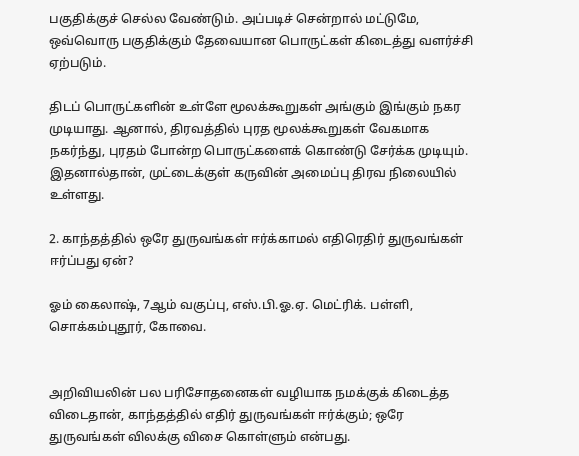பகுதிக்குச் செல்ல வேண்டும். அப்படிச் சென்றால் மட்டுமே, ஒவ்வொரு பகுதிக்கும் தேவையான பொருட்கள் கிடைத்து வளர்ச்சி ஏற்படும்.

திடப் பொருட்களின் உள்ளே மூலக்கூறுகள் அங்கும் இங்கும் நகர முடியாது. ஆனால், திரவத்தில் புரத மூலக்கூறுகள் வேகமாக நகர்ந்து, புரதம் போன்ற பொருட்களைக் கொண்டு சேர்க்க முடியும். இதனால்தான், முட்டைக்குள் கருவின் அமைப்பு திரவ நிலையில் உள்ளது.

2. காந்தத்தில் ஒரே துருவங்கள் ஈர்க்காமல் எதிரெதிர் துருவங்கள் ஈர்ப்பது ஏன்?

ஓம் கைலாஷ், 7ஆம் வகுப்பு, எஸ்.பி.ஓ.ஏ. மெட்ரிக். பள்ளி, சொக்கம்புதூர், கோவை.


அறிவியலின் பல பரிசோதனைகள் வழியாக நமக்குக் கிடைத்த விடைதான், காந்தத்தில் எதிர் துருவங்கள் ஈர்க்கும்; ஒரே துருவங்கள் விலக்கு விசை கொள்ளும் என்பது.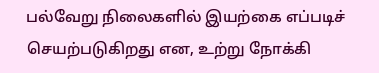பல்வேறு நிலைகளில் இயற்கை எப்படிச் செயற்படுகிறது என, உற்று நோக்கி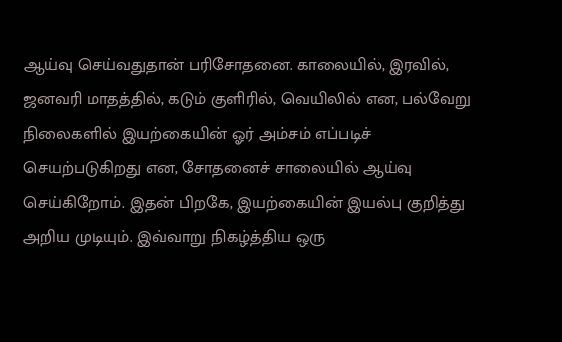ஆய்வு செய்வதுதான் பரிசோதனை. காலையில், இரவில், ஜனவரி மாதத்தில், கடும் குளிரில், வெயிலில் என, பல்வேறு நிலைகளில் இயற்கையின் ஓர் அம்சம் எப்படிச் செயற்படுகிறது என, சோதனைச் சாலையில் ஆய்வு செய்கிறோம். இதன் பிறகே, இயற்கையின் இயல்பு குறித்து அறிய முடியும். இவ்வாறு நிகழ்த்திய ஒரு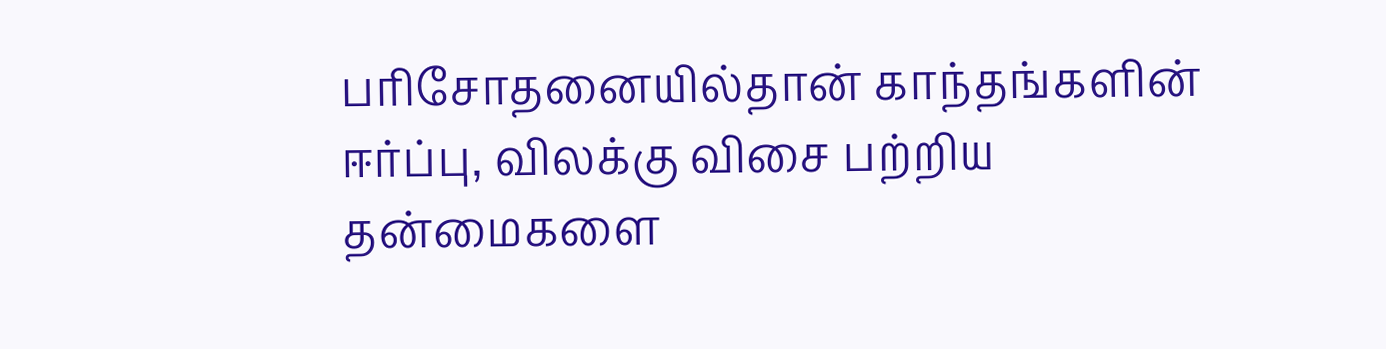பரிசோதனையில்தான் காந்தங்களின் ஈர்ப்பு, விலக்கு விசை பற்றிய தன்மைகளை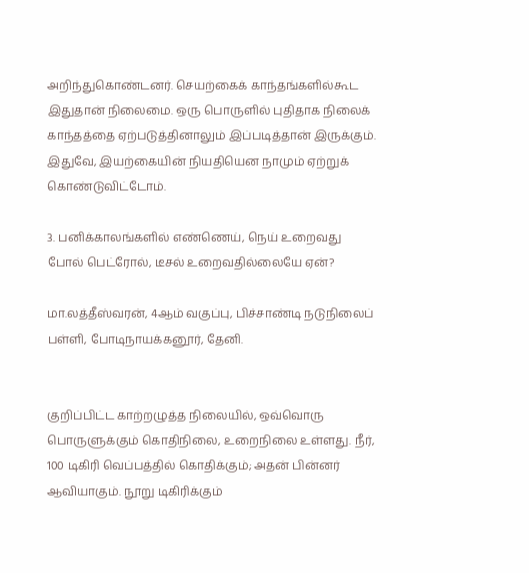அறிந்துகொண்டனர். செயற்கைக் காந்தங்களில்கூட இதுதான் நிலைமை. ஒரு பொருளில் புதிதாக நிலைக் காந்தத்தை ஏற்படுத்தினாலும் இப்படித்தான் இருக்கும். இதுவே, இயற்கையின் நியதியென நாமும் ஏற்றுக் கொண்டுவிட்டோம்.

3. பனிக்காலங்களில் எண்ணெய், நெய் உறைவது போல் பெட்ரோல், டீசல் உறைவதில்லையே ஏன்?

மா.லத்தீஸ்வரன், 4ஆம் வகுப்பு, பிச்சாண்டி நடுநிலைப் பள்ளி, போடிநாயக்கனூர், தேனி.


குறிப்பிட்ட காற்றழுத்த நிலையில், ஒவ்வொரு பொருளுக்கும் கொதிநிலை, உறைநிலை உள்ளது. நீர், 100 டிகிரி வெப்பத்தில் கொதிக்கும்; அதன் பின்னர் ஆவியாகும். நூறு டிகிரிக்கும்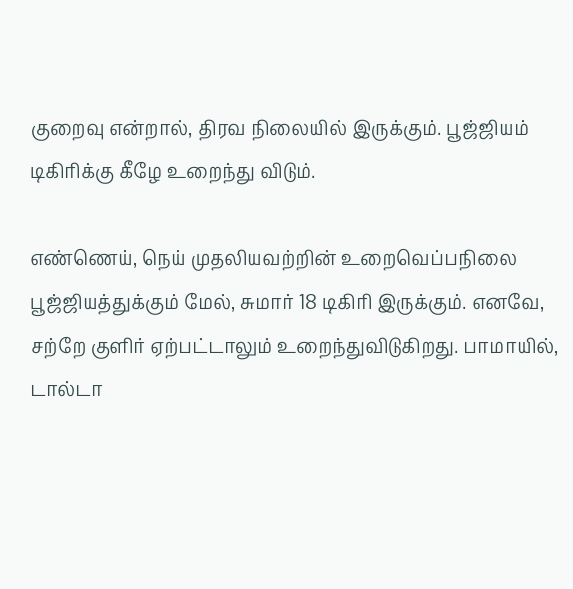குறைவு என்றால், திரவ நிலையில் இருக்கும். பூஜ்ஜியம் டிகிரிக்கு கீழே உறைந்து விடும்.

எண்ணெய், நெய் முதலியவற்றின் உறைவெப்பநிலை பூஜ்ஜியத்துக்கும் மேல், சுமார் 18 டிகிரி இருக்கும். எனவே, சற்றே குளிர் ஏற்பட்டாலும் உறைந்துவிடுகிறது. பாமாயில், டால்டா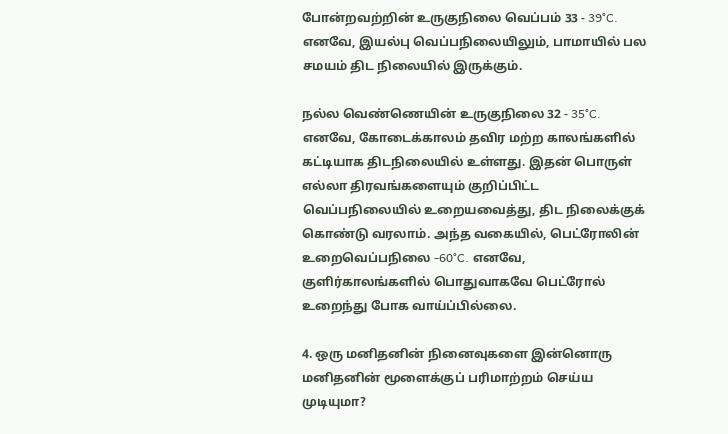போன்றவற்றின் உருகுநிலை வெப்பம் 33 - 39°C. எனவே, இயல்பு வெப்பநிலையிலும், பாமாயில் பல சமயம் திட நிலையில் இருக்கும்.

நல்ல வெண்ணெயின் உருகுநிலை 32 - 35°C. எனவே, கோடைக்காலம் தவிர மற்ற காலங்களில் கட்டியாக திடநிலையில் உள்ளது. இதன் பொருள் எல்லா திரவங்களையும் குறிப்பிட்ட வெப்பநிலையில் உறையவைத்து, திட நிலைக்குக் கொண்டு வரலாம். அந்த வகையில், பெட்ரோலின் உறைவெப்பநிலை -60°C. எனவே, குளிர்காலங்களில் பொதுவாகவே பெட்ரோல் உறைந்து போக வாய்ப்பில்லை.

4. ஒரு மனிதனின் நினைவுகளை இன்னொரு மனிதனின் மூளைக்குப் பரிமாற்றம் செய்ய முடியுமா?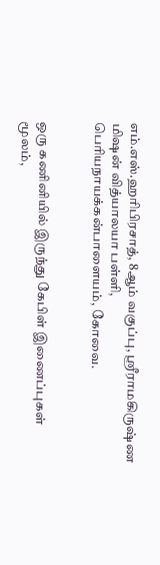எம்.எஸ்.ஹரிபிரசாத், 8ஆம் வகுப்பு, ஸ்ரீராமகிருஷ்ண மிஷன் வித்யாலயா பள்ளி, பெரியநாயக்கன்பாளையம், கோவை.


ஒரு கணினியில் இருந்து கேபிள் இணைப்புகள் மூலம்,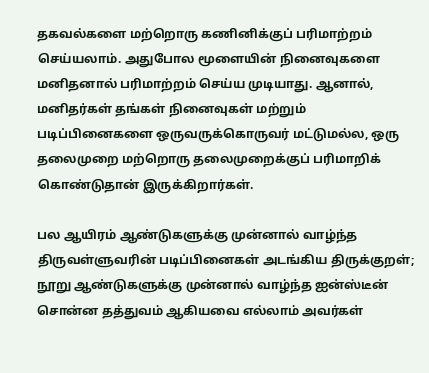தகவல்களை மற்றொரு கணினிக்குப் பரிமாற்றம் செய்யலாம். அதுபோல மூளையின் நினைவுகளை மனிதனால் பரிமாற்றம் செய்ய முடியாது. ஆனால், மனிதர்கள் தங்கள் நினைவுகள் மற்றும் படிப்பினைகளை ஒருவருக்கொருவர் மட்டுமல்ல, ஒரு தலைமுறை மற்றொரு தலைமுறைக்குப் பரிமாறிக் கொண்டுதான் இருக்கிறார்கள்.

பல ஆயிரம் ஆண்டுகளுக்கு முன்னால் வாழ்ந்த திருவள்ளுவரின் படிப்பினைகள் அடங்கிய திருக்குறள்; நூறு ஆண்டுகளுக்கு முன்னால் வாழ்ந்த ஐன்ஸ்டீன் சொன்ன தத்துவம் ஆகியவை எல்லாம் அவர்கள்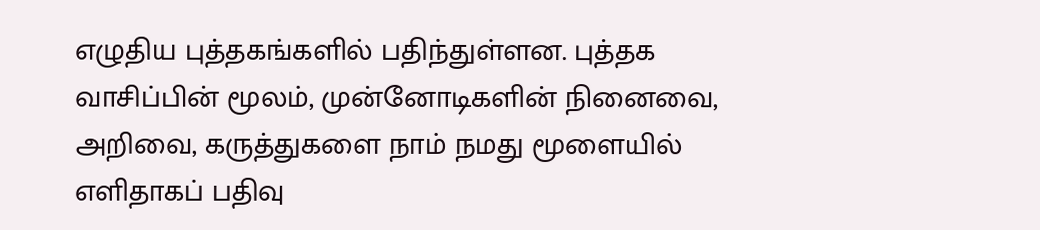எழுதிய புத்தகங்களில் பதிந்துள்ளன. புத்தக வாசிப்பின் மூலம், முன்னோடிகளின் நினைவை, அறிவை, கருத்துகளை நாம் நமது மூளையில் எளிதாகப் பதிவு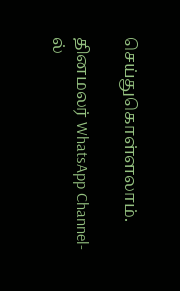செய்துகொள்ளலாம்.

தினமலர் WhatsApp Channel-ல்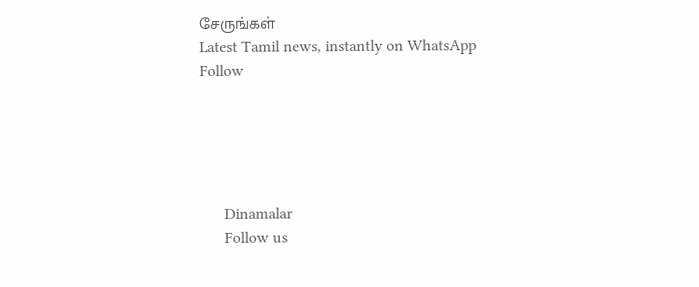சேருங்கள்
Latest Tamil news, instantly on WhatsApp
Follow





      Dinamalar
      Follow us